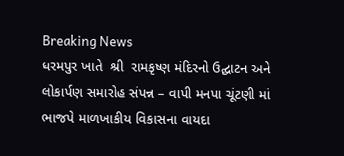Breaking News
ધરમપુર ખાતે  શ્રી  રામકૃષ્ણ મંદિરનો ઉદ્ઘાટન અને લોકાર્પણ સમારોહ સંપન્ન – વાપી મનપા ચૂંટણી માં ભાજપે માળખાકીય વિકાસના વાયદા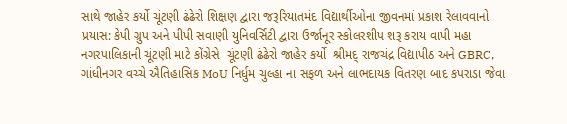સાથે જાહેર કર્યો ચૂંટણી ઢંઢેરો શિક્ષણ દ્વારા જરૂરિયાતમંદ વિદ્યાર્થીઓના જીવનમાં પ્રકાશ રેલાવવાનો પ્રયાસ: કેપી ગ્રુપ અને પીપી સવાણી યુનિવર્સિટી દ્વારા ઉર્જાનૂર સ્કોલરશીપ શરૂ કરાય વાપી મહા નગરપાલિકાની ચૂંટણી માટે કોંગ્રેસે  ચૂંટણી ઢંઢેરો જાહેર કર્યો  શ્રીમદ્ રાજચંદ્ર વિદ્યાપીઠ અને GBRC, ગાંધીનગર વચ્ચે ઐતિહાસિક MoU નિર્ધુમ ચુલ્હા ના સફળ અને લાભદાયક વિતરણ બાદ કપરાડા જેવા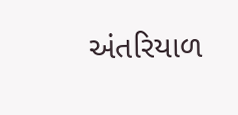અંતરિયાળ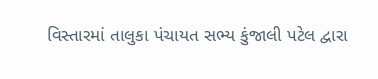વિસ્તારમાં તાલુકા પંચાયત સભ્ય કુંજાલી પટેલ દ્વારા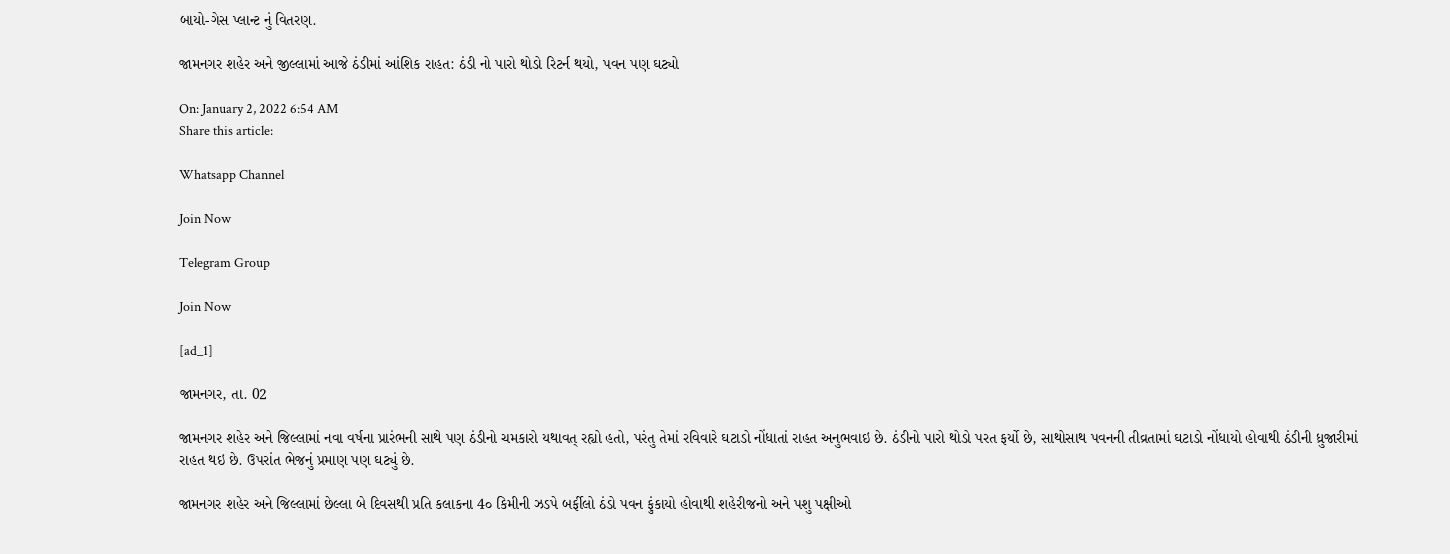બાયો-ગેસ પ્લાન્ટ નું વિતરણ.

જામનગર શહેર અને જીલ્લામાં આજે ઠંડીમાં આંશિક રાહત: ઠંડી નો પારો થોડો રિટર્ન થયો, પવન પણ ઘટ્યો

On: January 2, 2022 6:54 AM
Share this article:

Whatsapp Channel

Join Now

Telegram Group

Join Now

[ad_1]

જામનગર, તા. 02

જામનગર શહેર અને જિલ્લામાં નવા વર્ષના પ્રારંભની સાથે પણ ઠંડીનો ચમકારો યથાવત્ રહ્યો હતો, પરંતુ તેમાં રવિવારે ઘટાડો નોંધાતાં રાહત અનુભવાઇ છે. ઠંડીનો પારો થોડો પરત ફર્યો છે, સાથોસાથ પવનની તીવ્રતામાં ઘટાડો નોંધાયો હોવાથી ઠંડીની ધ્રુજારીમાં રાહત થઇ છે. ઉપરાંત ભેજનું પ્રમાણ પણ ઘટ્યું છે.

જામનગર શહેર અને જિલ્લામાં છેલ્લા બે દિવસથી પ્રતિ કલાકના 4૦ કિમીની ઝડપે બર્ફીલો ઠંડો પવન ફુંકાયો હોવાથી શહેરીજનો અને પશુ પક્ષીઓ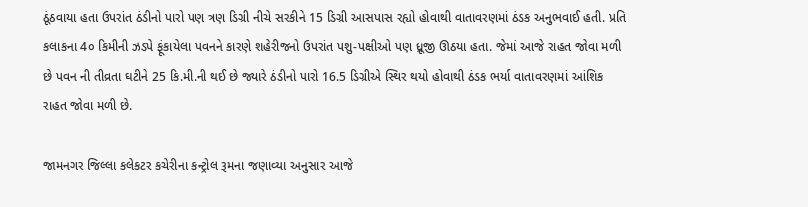ઠૂંઠવાયા હતા ઉપરાંત ઠંડીનો પારો પણ ત્રણ ડિગ્રી નીચે સરકીને 15 ડિગ્રી આસપાસ રહ્યો હોવાથી વાતાવરણમાં ઠંડક અનુભવાઈ હતી. પ્રતિ કલાકના 4૦ કિમીની ઝડપે ફૂંકાયેલા પવનને કારણે શહેરીજનો ઉપરાંત પશુ-પક્ષીઓ પણ ધ્રૂજી ઊઠયા હતા. જેમાં આજે રાહત જોવા મળી છે પવન ની તીવ્રતા ઘટીને 25 કિ.મી.ની થઈ છે જ્યારે ઠંડીનો પારો 16.5 ડિગ્રીએ સ્થિર થયો હોવાથી ઠંડક ભર્યા વાતાવરણમાં આંશિક રાહત જોવા મળી છે.

જામનગર જિલ્લા કલેકટર કચેરીના કન્ટ્રોલ રૂમના જણાવ્યા અનુસાર આજે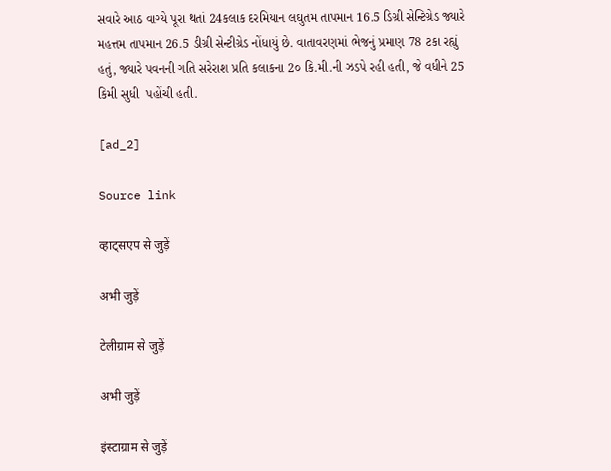સવારે આઠ વાગ્યે પૂરા થતાં 24કલાક દરમિયાન લઘુતમ તાપમાન 16.5 ડિગ્રી સેન્ટિગ્રેડ જ્યારે મહત્તમ તાપમાન 26.5 ડીગ્રી સેન્ટીગ્રેડ નોંધાયું છે. વાતાવરણમાં ભેજનું પ્રમાણ 78 ટકા રહ્યું હતું, જ્યારે પવનની ગતિ સરેરાશ પ્રતિ કલાકના 2૦ કિ.મી.ની ઝડપે રહી હતી, જે વધીને 25 કિમી સુધી  પહોંચી હતી.

[ad_2]

Source link

व्हाट्सएप से जुड़ें

अभी जुड़ें

टेलीग्राम से जुड़ें

अभी जुड़ें

इंस्टाग्राम से जुड़ें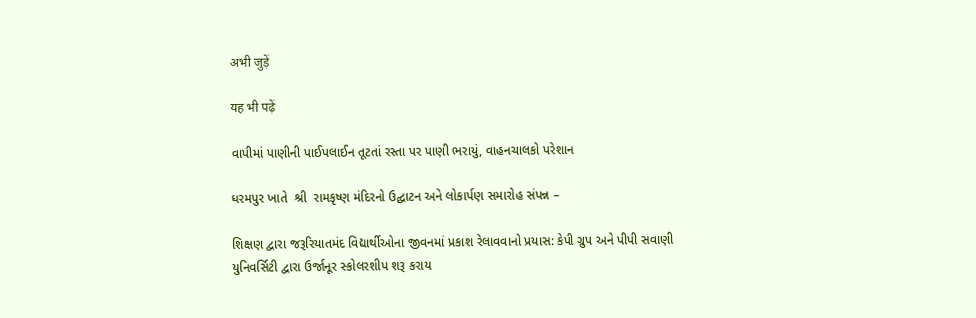अभी जुड़ें

यह भी पढ़ें

વાપીમાં પાણીની પાઈપલાઈન તૂટતાં રસ્તા પર પાણી ભરાયું, વાહનચાલકો પરેશાન

ધરમપુર ખાતે  શ્રી  રામકૃષ્ણ મંદિરનો ઉદ્ઘાટન અને લોકાર્પણ સમારોહ સંપન્ન –

શિક્ષણ દ્વારા જરૂરિયાતમંદ વિદ્યાર્થીઓના જીવનમાં પ્રકાશ રેલાવવાનો પ્રયાસ: કેપી ગ્રુપ અને પીપી સવાણી યુનિવર્સિટી દ્વારા ઉર્જાનૂર સ્કોલરશીપ શરૂ કરાય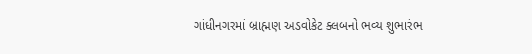ગાંધીનગરમાં બ્રાહ્મણ અડવોકેટ ક્લબનો ભવ્ય શુભારંભ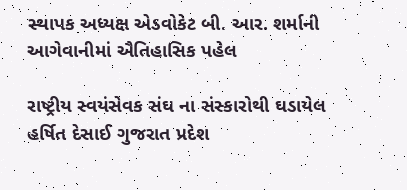સ્થાપક અધ્યક્ષ એડવોકેટ બી. આર. શર્માની આગેવાનીમાં ઐતિહાસિક પહેલ

રાષ્ટ્રીય સ્વયંસેવક સંઘ ના સંસ્કારોથી ઘડાયેલ હર્ષિત દેસાઈ ગુજરાત પ્રદેશ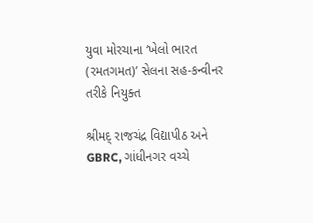યુવા મોરચાના ‘ખેલો ભારત (રમતગમત)’ સેલના સહ-કન્વીનર તરીકે નિયુક્ત

શ્રીમદ્ રાજચંદ્ર વિદ્યાપીઠ અને GBRC, ગાંધીનગર વચ્ચે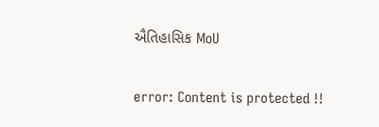ઐતિહાસિક MoU

error: Content is protected !!